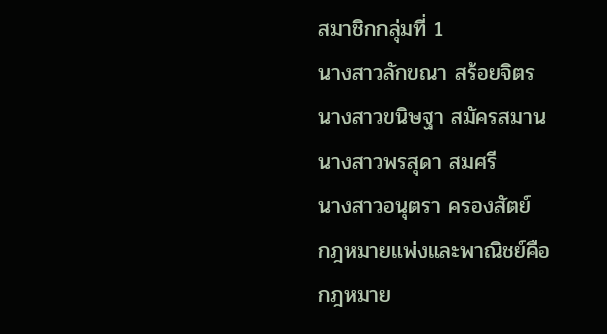สมาชิกกลุ่มที่ 1
นางสาวลักขณา สร้อยจิตร
นางสาวขนิษฐา สมัครสมาน
นางสาวพรสุดา สมศรี
นางสาวอนุตรา ครองสัตย์
กฎหมายแพ่งและพาณิชย์คือ
กฎหมาย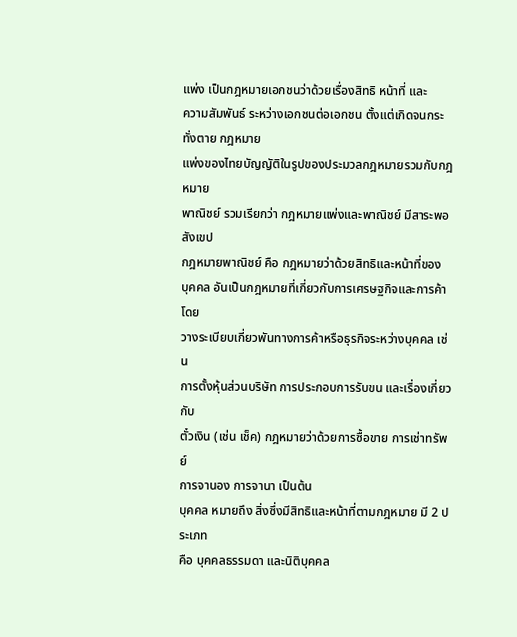แพ่ง เป็นกฎหมายเอกชนว่าด้วยเรื่องสิทธิ หน้าที่ และ
ความสัมพันธ์ ระหว่างเอกชนต่อเอกชน ตั้งแต่เกิดจนกระทั่งตาย กฎหมาย
แพ่งของไทยบัญญัติในรูปของประมวลกฎหมายรวมกับกฎหมาย
พาณิชย์ รวมเรียกว่า กฎหมายแพ่งและพาณิชย์ มีสาระพอสังเขป
กฎหมายพาณิชย์ คือ กฎหมายว่าด้วยสิทธิและหน้าที่ของ
บุคคล อันเป็นกฎหมายที่เกี่ยวกับการเศรษฐกิจและการค้า โดย
วางระเบียบเกี่ยวพันทางการค้าหรือธุรกิจระหว่างบุคคล เช่น
การตั้งหุ้นส่วนบริษัท การประกอบการรับขน และเรื่องเกี่ยวกับ
ตั๋วเงิน (เช่น เช็ค) กฎหมายว่าด้วยการซื้อขาย การเช่าทรัพย์
การจานอง การจานา เป็นต้น
บุคคล หมายถึง สิ่งซึ่งมีสิทธิและหน้าที่ตามกฎหมาย มี 2 ประเภท
คือ บุคคลธรรมดา และนิติบุคคล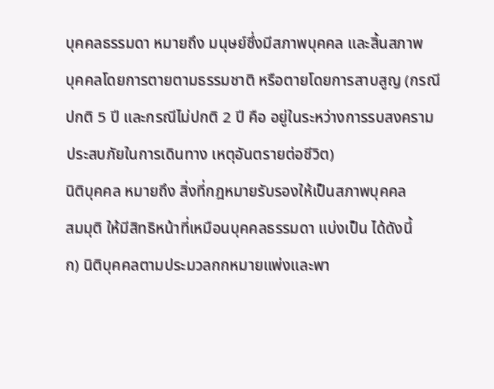บุคคลธรรมดา หมายถึง มนุษย์ซึ่งมีสภาพบุคคล และสิ้นสภาพ
บุคคลโดยการตายตามธรรมชาติ หรือตายโดยการสาบสูญ (กรณี
ปกติ 5 ปี และกรณีไม่ปกติ 2 ปี คือ อยู่ในระหว่างการรบสงคราม
ประสบภัยในการเดินทาง เหตุอันตรายต่อชีวิต)
นิติบุคคล หมายถึง สิ่งที่กฎหมายรับรองให้เป็นสภาพบุคคล
สมมุติ ให้มีสิทธิหน้าที่เหมือนบุคคลธรรมดา แบ่งเป็น ได้ดังนี้
ก) นิติบุคคลตามประมวลกกหมายแพ่งและพา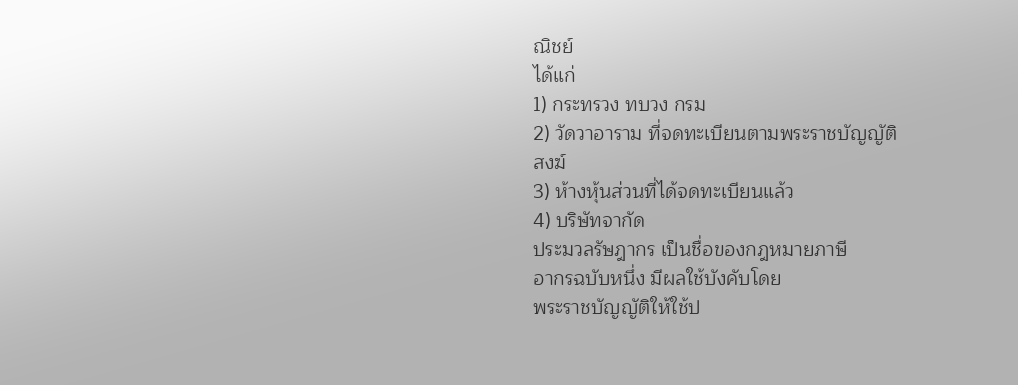ณิชย์
ได้แก่
1) กระทรวง ทบวง กรม
2) วัดวาอาราม ที่จดทะเบียนตามพระราชบัญญัติ
สงฆ์
3) ห้างหุ้นส่วนที่ได้จดทะเบียนแล้ว
4) บริษัทจากัด
ประมวลรัษฎากร เป็นชื่อของกฎหมายภาษี
อากรฉบับหนึ่ง มีผลใช้บังคับโดย
พระราชบัญญัติให้ใช้ป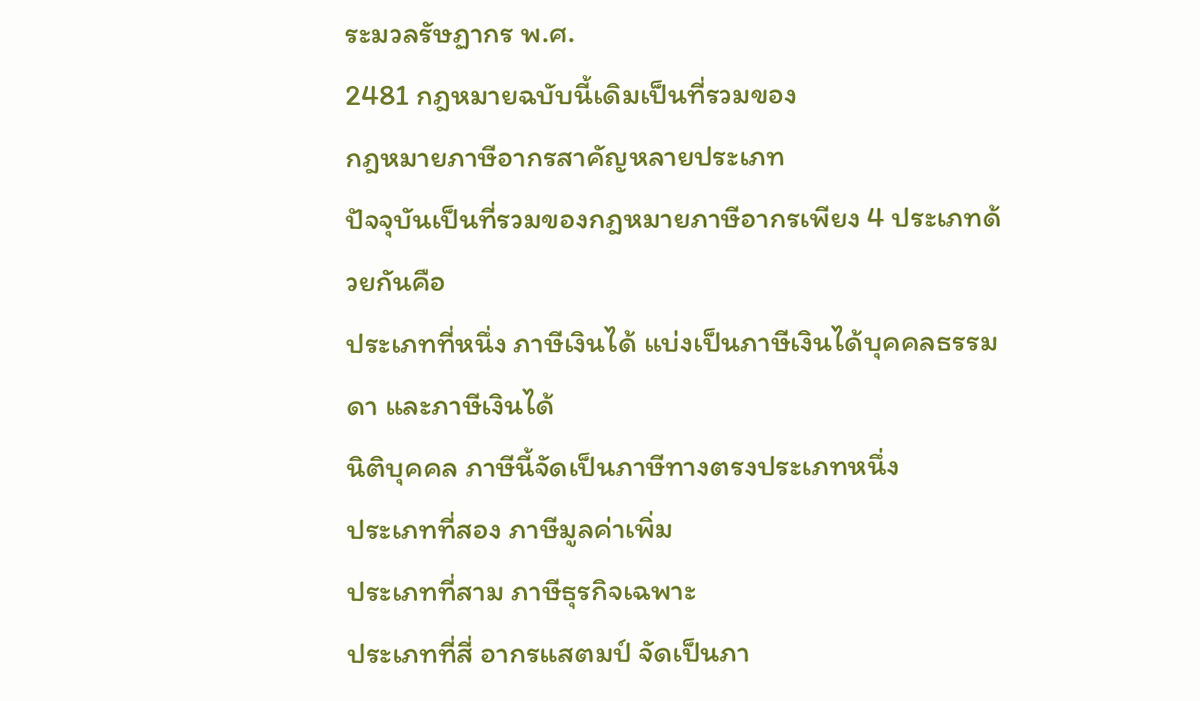ระมวลรัษฏากร พ.ศ.
2481 กฎหมายฉบับนี้เดิมเป็นที่รวมของ
กฎหมายภาษีอากรสาคัญหลายประเภท
ปัจจุบันเป็นที่รวมของกฎหมายภาษีอากรเพียง 4 ประเภทด้วยกันคือ
ประเภทที่หนึ่ง ภาษีเงินได้ แบ่งเป็นภาษีเงินได้บุคคลธรรมดา และภาษีเงินได้
นิติบุคคล ภาษีนี้จัดเป็นภาษีทางตรงประเภทหนึ่ง
ประเภทที่สอง ภาษีมูลค่าเพิ่ม
ประเภทที่สาม ภาษีธุรกิจเฉพาะ
ประเภทที่สี่ อากรแสตมป์ จัดเป็นภา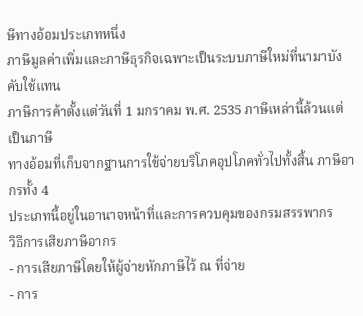ษีทางอ้อมประเภทหนึ่ง
ภาษีมูลค่าเพิ่มและภาษีธุรกิจเฉพาะเป็นระบบภาษีใหม่ที่นามาบังคับใช้แทน
ภาษีการค้าตั้งแต่วันที่ 1 มกราคม พ.ศ. 2535 ภาษีเหล่านี้ล้วนแต่เป็นภาษี
ทางอ้อมที่เก็บจากฐานการใช้จ่ายบริโภคอุปโภคทั่วไปทั้งสิ้น ภาษีอากรทั้ง 4
ประเภทนี้อยู่ในอานาจหน้าที่และการควบคุมของกรมสรรพากร
วิธีการเสียภาษีอากร
- การเสียภาษีโดยให้ผู้จ่ายหักภาษีไว้ ณ ที่จ่าย
- การ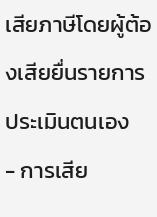เสียภาษีโดยผู้ต้องเสียยื่นรายการประเมินตนเอง
- การเสีย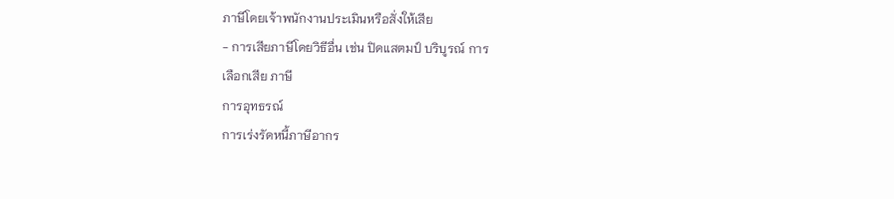ภาษีโดยเจ้าพนักงานประเมินหรือสั่งให้เสีย
- การเสียภาษีโดยวิธีอื่น เช่น ปิดแสตมป์ บริบูรณ์ การ
เลือกเสีย ภาษี
การอุทธรณ์
การเร่งรัดหนี้ภาษีอากร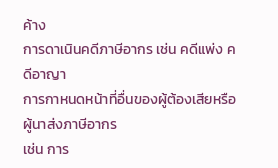ค้าง
การดาเนินคดีภาษีอากร เช่น คดีแพ่ง คดีอาญา
การกาหนดหน้าที่อื่นของผู้ต้องเสียหรือผู้นาส่งภาษีอากร
เช่น การ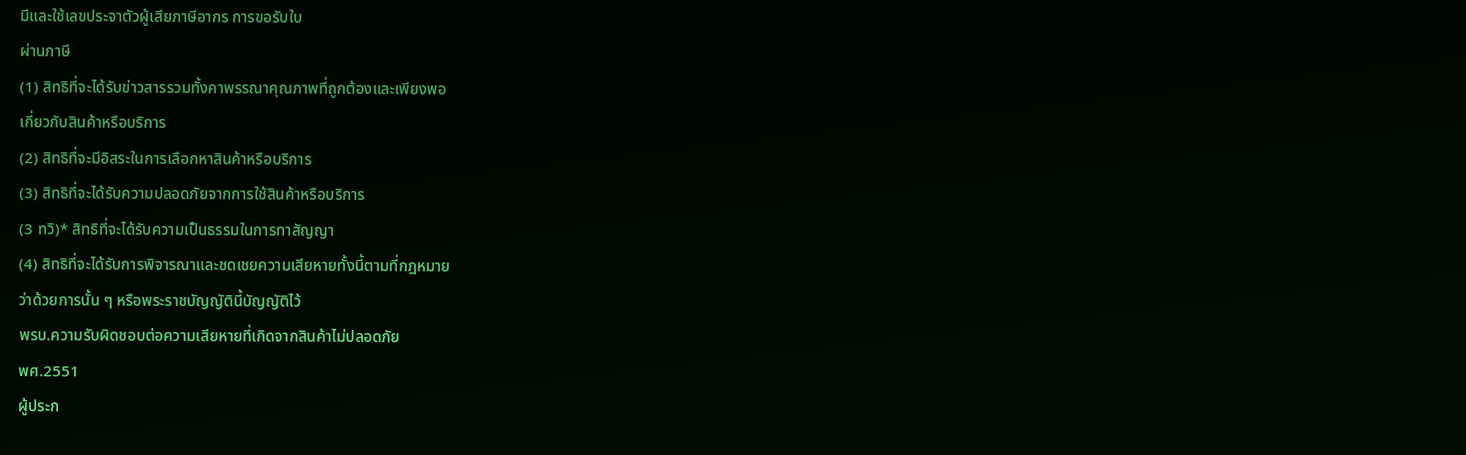มีและใช้เลขประจาตัวผู้เสียภาษีอากร การขอรับใบ
ผ่านภาษี
(1) สิทธิที่จะได้รับข่าวสารรวมทั้งคาพรรณาคุณภาพที่ถูกต้องและเพียงพอ
เกี่ยวกับสินค้าหรือบริการ
(2) สิทธิที่จะมีอิสระในการเลือกหาสินค้าหรือบริการ
(3) สิทธิที่จะได้รับความปลอดภัยจากการใช้สินค้าหรือบริการ
(3 ทวิ)* สิทธิที่จะได้รับความเป็นธรรมในการทาสัญญา
(4) สิทธิที่จะได้รับการพิจารณาและชดเชยความเสียหายทั้งนี้ตามที่กฎหมาย
ว่าด้วยการนั้น ๆ หรือพระราชบัญญัตินี้บัญญัติไว้
พรบ.ความรับผิดชอบต่อความเสียหายที่เกิดจากสินค้าไม่ปลอดภัย
พศ.2551
ผู้ประก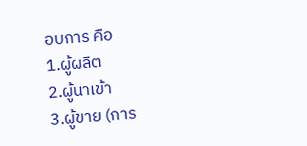อบการ คือ
1.ผู้ผลิต
2.ผู้นาเข้า
3.ผู้ขาย (การ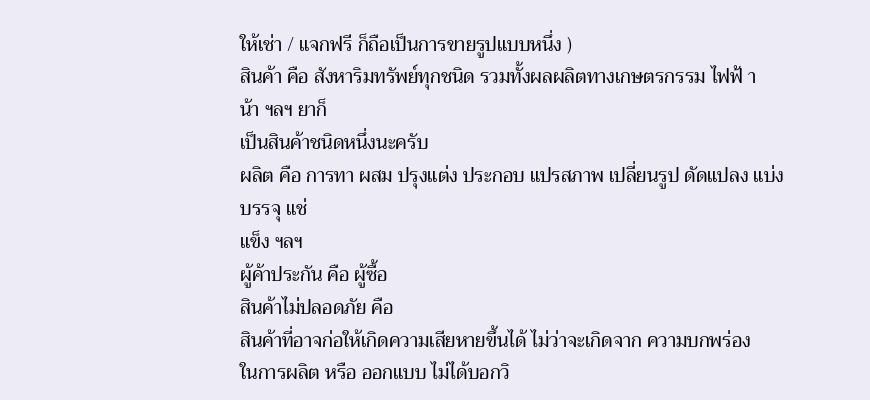ให้เช่า / แจกฟรี ก็ถือเป็นการขายรูปแบบหนึ่ง )
สินค้า คือ สังหาริมทรัพย์ทุกชนิด รวมทั้งผลผลิตทางเกษตรกรรม ไฟฟ้ า น้า ฯลฯ ยาก็
เป็นสินค้าชนิดหนึ่งนะครับ
ผลิต คือ การทา ผสม ปรุงแต่ง ประกอบ แปรสภาพ เปลี่ยนรูป ดัดแปลง แบ่งบรรจุ แช่
แข็ง ฯลฯ
ผู้ค้าประกัน คือ ผู้ซื้อ
สินค้าไม่ปลอดภัย คือ
สินค้าที่อาจก่อให้เกิดความเสียหายขึ้นได้ ไม่ว่าจะเกิดจาก ความบกพร่อง
ในการผลิต หรือ ออกแบบ ไม่ได้บอกวิ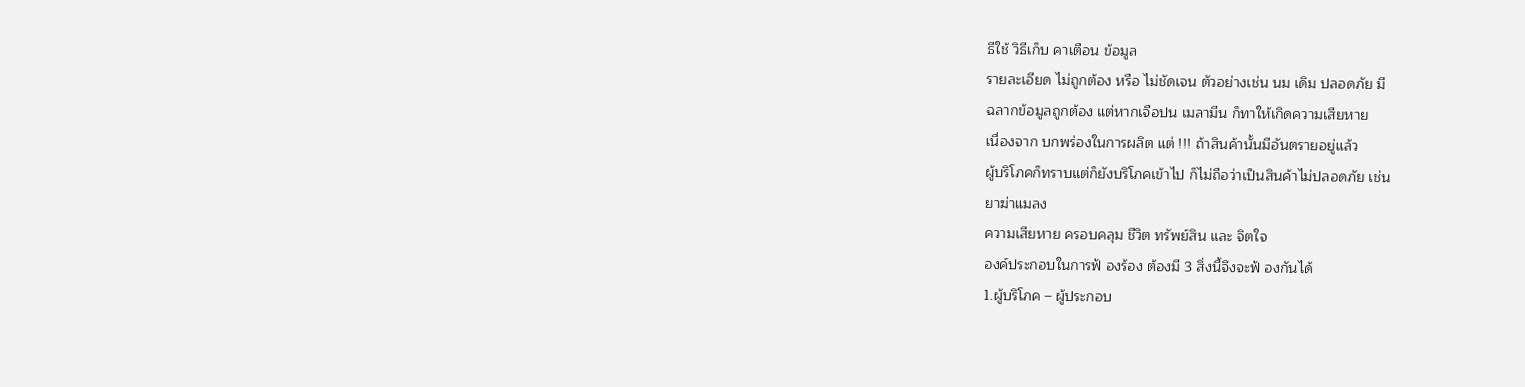ธีใช้ วิธีเก็บ คาเตือน ข้อมูล
รายละเอียด ไม่ถูกต้อง หรือ ไม่ชัดเจน ตัวอย่างเช่น นม เดิม ปลอดภัย มี
ฉลากข้อมูลถูกต้อง แต่หากเจือปน เมลามีน ก็ทาให้เกิดความเสียหาย
เนื่องจาก บกพร่องในการผลิต แต่ !!! ถ้าสินค้านั้นมีอันตรายอยู่แล้ว
ผู้บริโภคก็ทราบแต่ก็ยังบริโภคเข้าไป ก็ไม่ถือว่าเป็นสินค้าไม่ปลอดภัย เช่น
ยาฆ่าแมลง
ความเสียหาย ครอบคลุม ชีวิต ทรัพย์สิน และ จิตใจ
องค์ประกอบในการฟ้ องร้อง ต้องมี 3 สิ่งนี้จึงจะฟ้ องกันได้
1.ผู้บริโภค – ผู้ประกอบ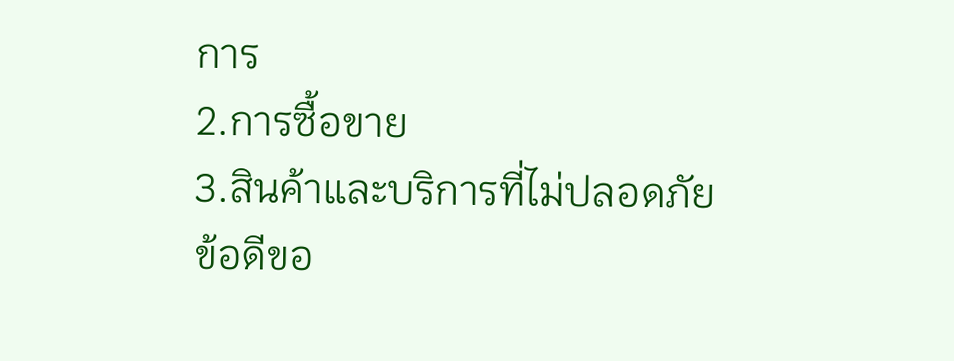การ
2.การซื้อขาย
3.สินค้าและบริการที่ไม่ปลอดภัย
ข้อดีขอ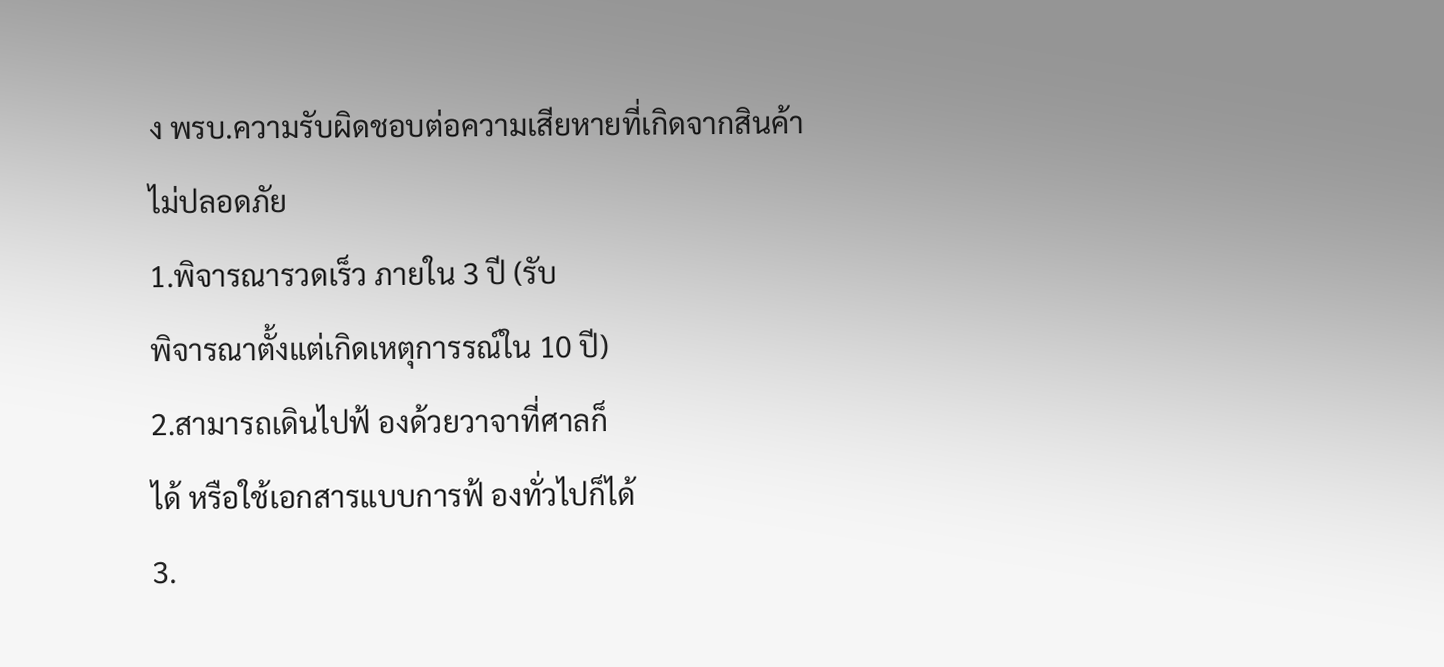ง พรบ.ความรับผิดชอบต่อความเสียหายที่เกิดจากสินค้า
ไม่ปลอดภัย
1.พิจารณารวดเร็ว ภายใน 3 ปี (รับ
พิจารณาตั้งแต่เกิดเหตุการรณ์ใน 10 ปี)
2.สามารถเดินไปฟ้ องด้วยวาจาที่ศาลก็
ได้ หรือใช้เอกสารแบบการฟ้ องทั่วไปก็ได้
3.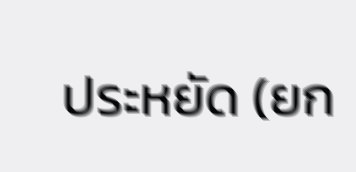ประหยัด (ยก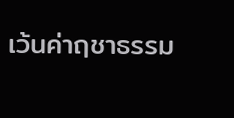เว้นค่าฤชาธรรม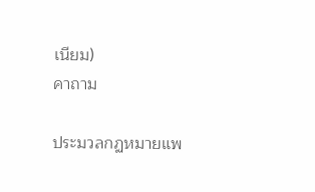เนียม)
คาถาม

ประมวลกฏหมายแพ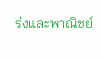ร่งและพาณิชย์